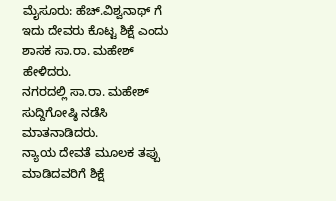ಮೈಸೂರು: ಹೆಚ್.ವಿಶ್ವನಾಥ್ ಗೆ ಇದು ದೇವರು ಕೊಟ್ಟ ಶಿಕ್ಷೆ ಎಂದು ಶಾಸಕ ಸಾ.ರಾ. ಮಹೇಶ್ ಹೇಳಿದರು.
ನಗರದಲ್ಲಿ ಸಾ.ರಾ. ಮಹೇಶ್ ಸುದ್ದಿಗೋಷ್ಠಿ ನಡೆಸಿ ಮಾತನಾಡಿದರು.
ನ್ಯಾಯ ದೇವತೆ ಮೂಲಕ ತಪ್ಪು ಮಾಡಿದವರಿಗೆ ಶಿಕ್ಷೆ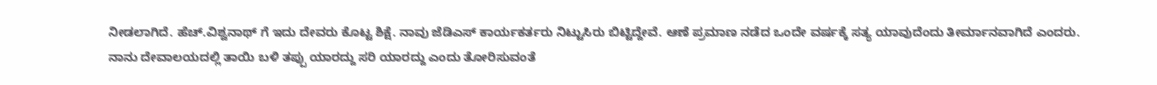ನೀಡಲಾಗಿದೆ. ಹೆಚ್.ವಿಶ್ವನಾಥ್ ಗೆ ಇದು ದೇವರು ಕೊಟ್ಟ ಶಿಕ್ಷೆ. ನಾವು ಜೆಡಿಎಸ್ ಕಾರ್ಯಕರ್ತರು ನಿಟ್ಟುಸಿರು ಬಿಟ್ಟಿದ್ದೇವೆ. ಆಣೆ ಪ್ರಮಾಣ ನಡೆದ ಒಂದೇ ವರ್ಷಕ್ಕೆ ಸತ್ಯ ಯಾವುದೆಂದು ತೀರ್ಮಾನವಾಗಿದೆ ಎಂದರು.
ನಾನು ದೇವಾಲಯದಲ್ಲಿ ತಾಯಿ ಬಳಿ ತಪ್ಪು ಯಾರದ್ದು ಸರಿ ಯಾರದ್ದು ಎಂದು ತೋರಿಸುವಂತೆ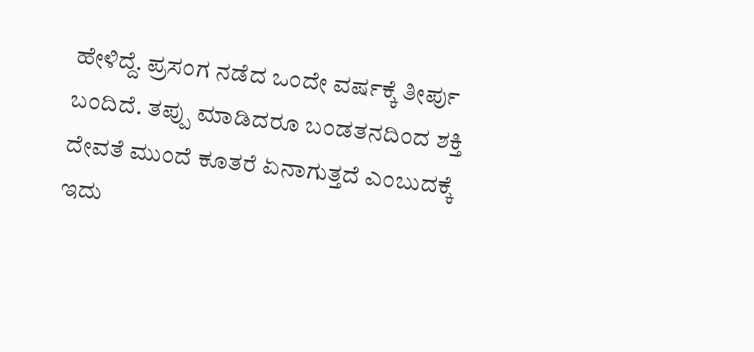ಹೇಳಿದ್ದೆ. ಪ್ರಸಂಗ ನಡೆದ ಒಂದೇ ವರ್ಷಕ್ಕೆ ತೀರ್ಪು ಬಂದಿದೆ. ತಪ್ಪು ಮಾಡಿದರೂ ಬಂಡತನದಿಂದ ಶಕ್ತಿ ದೇವತೆ ಮುಂದೆ ಕೂತರೆ ಏನಾಗುತ್ತದೆ ಎಂಬುದಕ್ಕೆ ಇದು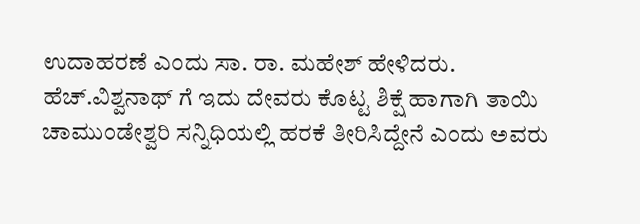ಉದಾಹರಣೆ ಎಂದು ಸಾ. ರಾ. ಮಹೇಶ್ ಹೇಳಿದರು.
ಹೆಚ್.ವಿಶ್ವನಾಥ್ ಗೆ ಇದು ದೇವರು ಕೊಟ್ಟ ಶಿಕ್ಷೆ ಹಾಗಾಗಿ ತಾಯಿ ಚಾಮುಂಡೇಶ್ವರಿ ಸನ್ನಿಧಿಯಲ್ಲಿ ಹರಕೆ ತೀರಿಸಿದ್ದೇನೆ ಎಂದು ಅವರು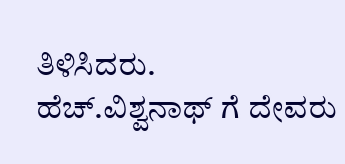ತಿಳಿಸಿದರು.
ಹೆಚ್.ವಿಶ್ವನಾಥ್ ಗೆ ದೇವರು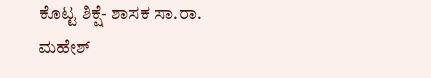ಕೊಟ್ಟ ಶಿಕ್ಷೆ- ಶಾಸಕ ಸಾ.ರಾ. ಮಹೇಶ್